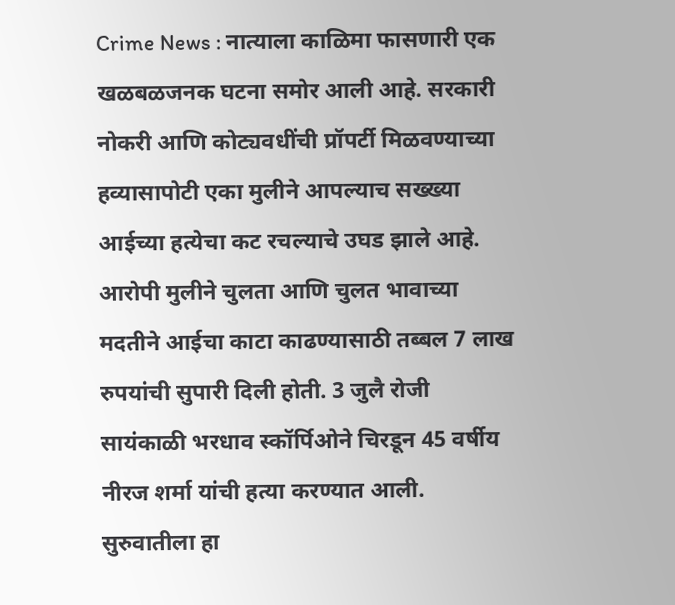Crime News : नात्याला काळिमा फासणारी एक खळबळजनक घटना समोर आली आहे. सरकारी नोकरी आणि कोट्यवधींची प्रॉपर्टी मिळवण्याच्या हव्यासापोटी एका मुलीने आपल्याच सख्ख्या आईच्या हत्येचा कट रचल्याचे उघड झाले आहे. आरोपी मुलीने चुलता आणि चुलत भावाच्या मदतीने आईचा काटा काढण्यासाठी तब्बल 7 लाख रुपयांची सुपारी दिली होती. 3 जुलै रोजी सायंकाळी भरधाव स्कॉर्पिओने चिरडून 45 वर्षीय नीरज शर्मा यांची हत्या करण्यात आली. सुरुवातीला हा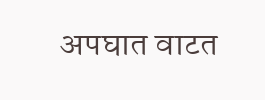अपघात वाटत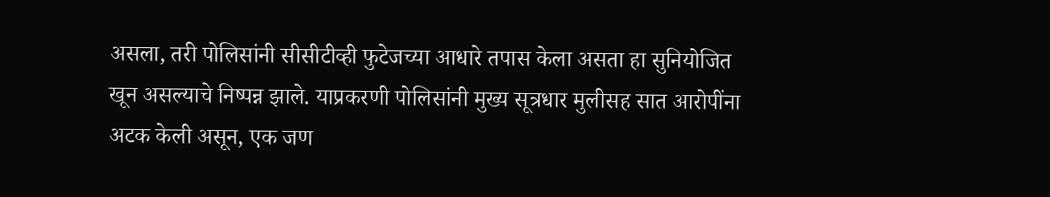असला, तरी पोलिसांनी सीसीटीव्ही फुटेजच्या आधारे तपास केला असता हा सुनियोजित खून असल्याचे निष्पन्न झाले. याप्रकरणी पोलिसांनी मुख्य सूत्रधार मुलीसह सात आरोपींना अटक केली असून, एक जण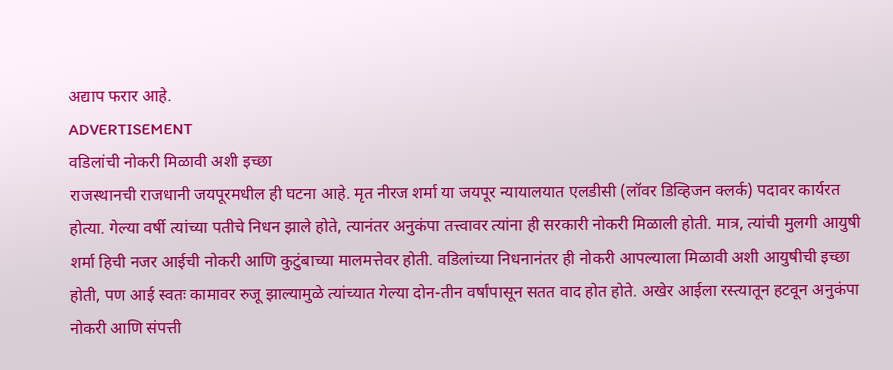अद्याप फरार आहे.
ADVERTISEMENT
वडिलांची नोकरी मिळावी अशी इच्छा
राजस्थानची राजधानी जयपूरमधील ही घटना आहे. मृत नीरज शर्मा या जयपूर न्यायालयात एलडीसी (लॉवर डिव्हिजन क्लर्क) पदावर कार्यरत होत्या. गेल्या वर्षी त्यांच्या पतीचे निधन झाले होते, त्यानंतर अनुकंपा तत्त्वावर त्यांना ही सरकारी नोकरी मिळाली होती. मात्र, त्यांची मुलगी आयुषी शर्मा हिची नजर आईची नोकरी आणि कुटुंबाच्या मालमत्तेवर होती. वडिलांच्या निधनानंतर ही नोकरी आपल्याला मिळावी अशी आयुषीची इच्छा होती, पण आई स्वतः कामावर रुजू झाल्यामुळे त्यांच्यात गेल्या दोन-तीन वर्षांपासून सतत वाद होत होते. अखेर आईला रस्त्यातून हटवून अनुकंपा नोकरी आणि संपत्ती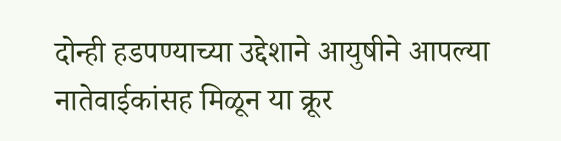दोन्ही हडपण्याच्या उद्देशाने आयुषीने आपल्या नातेवाईकांसह मिळून या क्रूर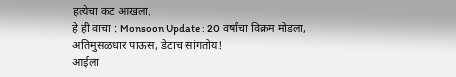हत्येचा कट आखला.
हे ही वाचा : Monsoon Update : 20 वर्षांचा विक्रम मोडला, अतिमुसळधार पाऊस, डेटाच सांगतोय!
आईला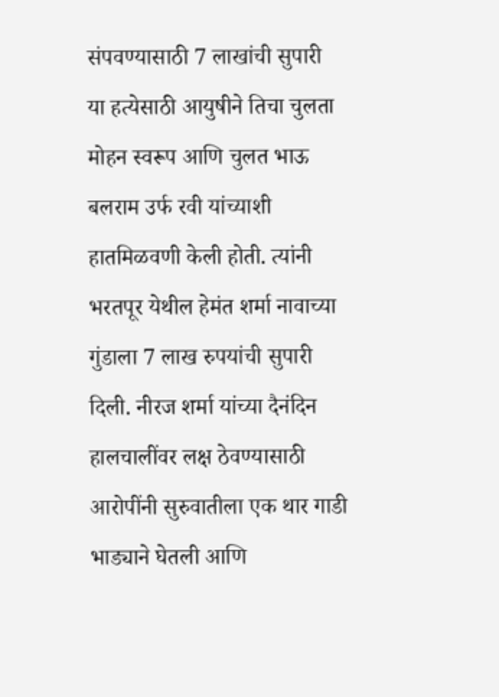संपवण्यासाठी 7 लाखांची सुपारी
या हत्येसाठी आयुषीने तिचा चुलता मोहन स्वरूप आणि चुलत भाऊ बलराम उर्फ रवी यांच्याशी हातमिळवणी केली होती. त्यांनी भरतपूर येथील हेमंत शर्मा नावाच्या गुंडाला 7 लाख रुपयांची सुपारी दिली. नीरज शर्मा यांच्या दैनंदिन हालचालींवर लक्ष ठेवण्यासाठी आरोपींनी सुरुवातीला एक थार गाडी भाड्याने घेतली आणि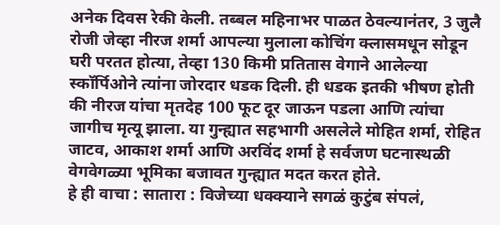अनेक दिवस रेकी केली. तब्बल महिनाभर पाळत ठेवल्यानंतर, 3 जुलै रोजी जेव्हा नीरज शर्मा आपल्या मुलाला कोचिंग क्लासमधून सोडून घरी परतत होत्या, तेव्हा 130 किमी प्रतितास वेगाने आलेल्या स्कॉर्पिओने त्यांना जोरदार धडक दिली. ही धडक इतकी भीषण होती की नीरज यांचा मृतदेह 100 फूट दूर जाऊन पडला आणि त्यांचा जागीच मृत्यू झाला. या गुन्ह्यात सहभागी असलेले मोहित शर्मा, रोहित जाटव, आकाश शर्मा आणि अरविंद शर्मा हे सर्वजण घटनास्थळी वेगवेगळ्या भूमिका बजावत गुन्ह्यात मदत करत होते.
हे ही वाचा : सातारा : विजेच्या धक्क्याने सगळं कुटुंब संपलं,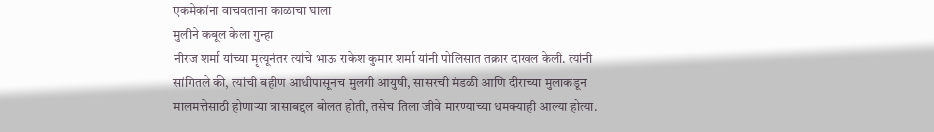एकमेकांना वाचवताना काळाचा घाला
मुलीने कबूल केला गुन्हा
नीरज शर्मा यांच्या मृत्यूनंतर त्यांचे भाऊ राकेश कुमार शर्मा यांनी पोलिसात तक्रार दाखल केली. त्यांनी सांगितले की, त्यांची बहीण आधीपासूनच मुलगी आयुषी, सासरची मंडळी आणि दीराच्या मुलाकडून मालमत्तेसाठी होणाऱ्या त्रासाबद्दल बोलत होती, तसेच तिला जीवे मारण्याच्या धमक्याही आल्या होत्या.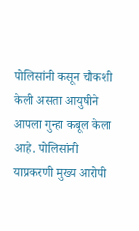पोलिसांनी कसून चौकशी केली असता आयुषीने आपला गुन्हा कबूल केला आहे. पोलिसांनी याप्रकरणी मुख्य आरोपी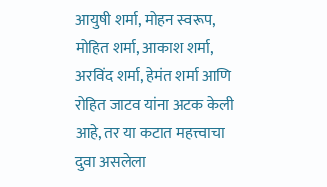आयुषी शर्मा, मोहन स्वरूप, मोहित शर्मा, आकाश शर्मा, अरविंद शर्मा, हेमंत शर्मा आणि रोहित जाटव यांना अटक केली आहे, तर या कटात महत्त्वाचा दुवा असलेला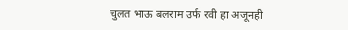चुलत भाऊ बलराम उर्फ रवी हा अजूनही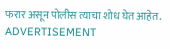फरार असून पोलीस त्याचा शोध घेत आहेत.
ADVERTISEMENT